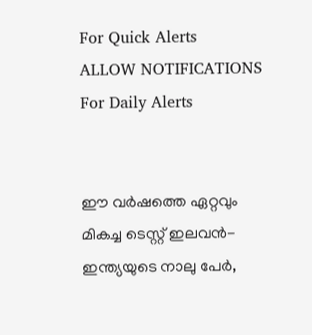For Quick Alerts
ALLOW NOTIFICATIONS
For Daily Alerts


ഈ വര്‍ഷത്തെ ഏറ്റവും മികച്ച ടെസ്റ്റ് ഇലവന്‍- ഇന്ത്യയുടെ നാലു പേര്‍,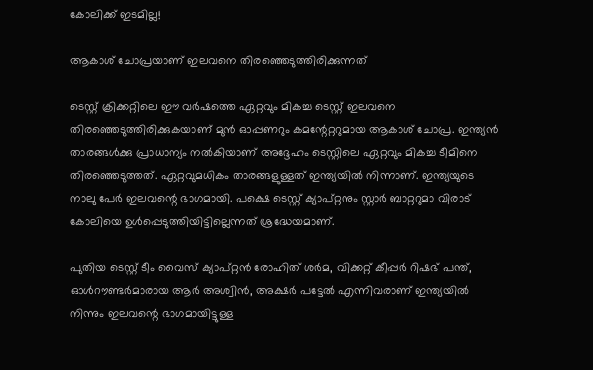കോലിക്ക് ഇടമില്ല!

ആകാശ് ചോപ്രയാണ് ഇലവനെ തിരഞ്ഞെടുത്തിരിക്കുന്നത്

ടെസ്റ്റ് ക്രിക്കറ്റിലെ ഈ വര്‍ഷത്തെ ഏറ്റവും മികച്ച ടെസ്റ്റ് ഇലവനെ തിരഞ്ഞെടുത്തിരിക്കുകയാണ് മുന്‍ ഓപ്പണറും കമന്റേറ്ററുമായ ആകാശ് ചോപ്ര. ഇന്ത്യന്‍ താരങ്ങള്‍ക്കു പ്രാധാന്യം നല്‍കിയാണ് അദ്ദേഹം ടെസ്റ്റിലെ ഏറ്റവും മികച്ച ടീമിനെ തിരഞ്ഞെടുത്തത്. ഏറ്റവുമധികം താരങ്ങളുള്ളത് ഇന്ത്യയില്‍ നിന്നാണ്. ഇന്ത്യയുടെ നാലു പേര്‍ ഇലവന്റെ ഭാഗമായി. പക്ഷെ ടെസ്റ്റ് ക്യാപ്റ്റനും സ്റ്റാര്‍ ബാറ്ററുമാ വിരാട് കോലിയെ ഉള്‍പ്പെടുത്തിയിട്ടില്ലെന്നത് ശ്രദ്ധേയമാണ്.

പുതിയ ടെസ്റ്റ് ടീം വൈസ് ക്യാപ്റ്റന്‍ രോഹിത് ശര്‍മ, വിക്കറ്റ് കീപ്പര്‍ റിഷഭ് പന്ത്, ഓള്‍റൗണ്ടര്‍മാരായ ആര്‍ അശ്വിന്‍, അക്ഷര്‍ പട്ടേല്‍ എന്നിവരാണ് ഇന്ത്യയില്‍ നിന്നും ഇലവന്റെ ഭാഗമായിട്ടുള്ള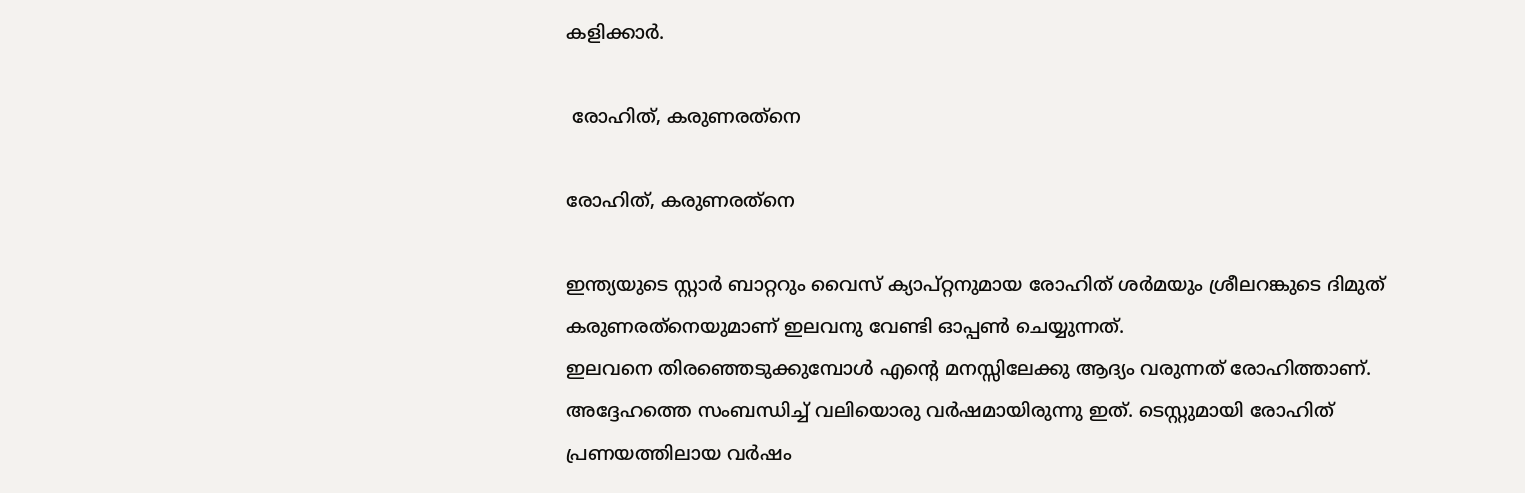കളിക്കാര്‍.

 രോഹിത്, കരുണരത്‌നെ

രോഹിത്, കരുണരത്‌നെ

ഇന്ത്യയുടെ സ്റ്റാര്‍ ബാറ്ററും വൈസ് ക്യാപ്റ്റനുമായ രോഹിത് ശര്‍മയും ശ്രീലറങ്കുടെ ദിമുത് കരുണരത്‌നെയുമാണ് ഇലവനു വേണ്ടി ഓപ്പണ്‍ ചെയ്യുന്നത്.
ഇലവനെ തിരഞ്ഞെടുക്കുമ്പോള്‍ എന്റെ മനസ്സിലേക്കു ആദ്യം വരുന്നത് രോഹിത്താണ്. അദ്ദേഹത്തെ സംബന്ധിച്ച് വലിയൊരു വര്‍ഷമായിരുന്നു ഇത്. ടെസ്റ്റുമായി രോഹിത് പ്രണയത്തിലായ വര്‍ഷം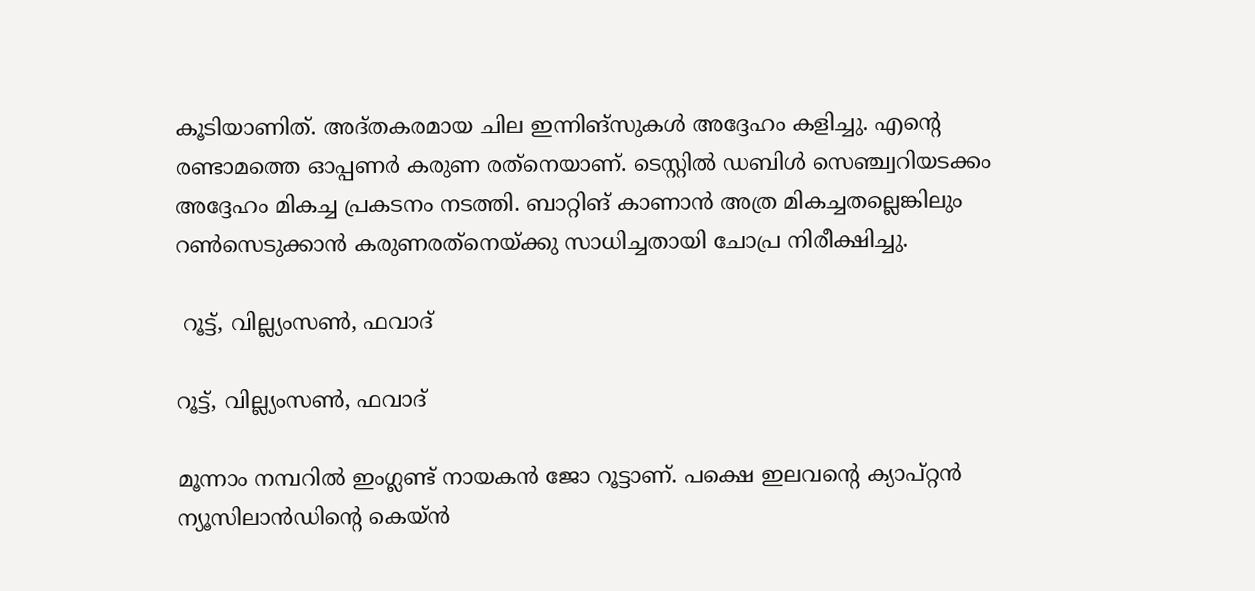കൂടിയാണിത്. അദ്തകരമായ ചില ഇന്നിങ്‌സുകള്‍ അദ്ദേഹം കളിച്ചു. എന്റെ രണ്ടാമത്തെ ഓപ്പണര്‍ കരുണ രത്‌നെയാണ്. ടെസ്റ്റില്‍ ഡബിള്‍ സെഞ്ച്വറിയടക്കം അദ്ദേഹം മികച്ച പ്രകടനം നടത്തി. ബാറ്റിങ് കാണാന്‍ അത്ര മികച്ചതല്ലെങ്കിലും റണ്‍സെടുക്കാന്‍ കരുണരത്‌നെയ്ക്കു സാധിച്ചതായി ചോപ്ര നിരീക്ഷിച്ചു.

 റൂട്ട്, വില്ല്യംസണ്‍, ഫവാദ്

റൂട്ട്, വില്ല്യംസണ്‍, ഫവാദ്

മൂന്നാം നമ്പറില്‍ ഇംഗ്ലണ്ട് നായകന്‍ ജോ റൂട്ടാണ്. പക്ഷെ ഇലവന്റെ ക്യാപ്റ്റന്‍ ന്യൂസിലാന്‍ഡിന്റെ കെയ്ന്‍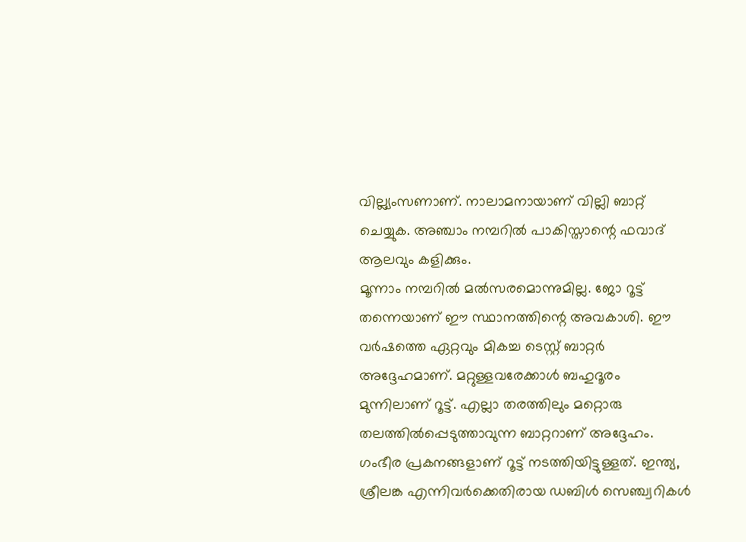വില്ല്യംസണാണ്. നാലാമനായാണ് വില്ലി ബാറ്റ് ചെയ്യുക. അഞ്ചാം നമ്പറില്‍ പാകിസ്താന്റെ ഫവാദ് ആലവും കളിക്കും.
മൂന്നാം നമ്പറില്‍ മല്‍സരമൊന്നുമില്ല. ജോ റൂട്ട് തന്നെയാണ് ഈ സ്ഥാനത്തിന്റെ അവകാശി. ഈ വര്‍ഷത്തെ ഏറ്റവും മികച്ച ടെസ്റ്റ് ബാറ്റര്‍ അദ്ദേഹമാണ്. മറ്റുള്ളവരേക്കാള്‍ ബഹുദൂരം മുന്നിലാണ് റൂട്ട്. എല്ലാ തരത്തിലും മറ്റൊരു തലത്തില്‍പ്പെടുത്താവുന്ന ബാറ്ററാണ് അദ്ദേഹം. ഗംഭീര പ്രകനങ്ങളാണ് റൂട്ട് നടത്തിയിട്ടുള്ളത്. ഇന്ത്യ, ശ്രീലങ്ക എന്നിവര്‍ക്കെതിരായ ഡബിള്‍ സെഞ്ച്വറികള്‍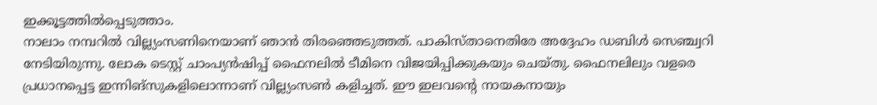ഇക്കൂട്ടത്തില്‍പ്പെടുത്താം.
നാലാം നമ്പറില്‍ വില്ല്യംസണിനെയാണ് ഞാന്‍ തിരഞ്ഞെടുത്തത്. പാകിസ്താനെതിരേ അദ്ദേഹം ഡബിള്‍ സെഞ്ച്വറി നേടിയിരുന്നു. ലോക ടെസ്റ്റ് ചാംപ്യന്‍ഷിപ്പ് ഫൈനലില്‍ ടീമിനെ വിജയിപ്പിക്കുകയും ചെയ്തു. ഫൈനലിലും വളരെ പ്രധാനപ്പെട്ട ഇന്നിങ്‌സുകളിലൊന്നാണ് വില്ല്യംസണ്‍ കളിച്ചത്. ഈ ഇലവന്റെ നായകനായും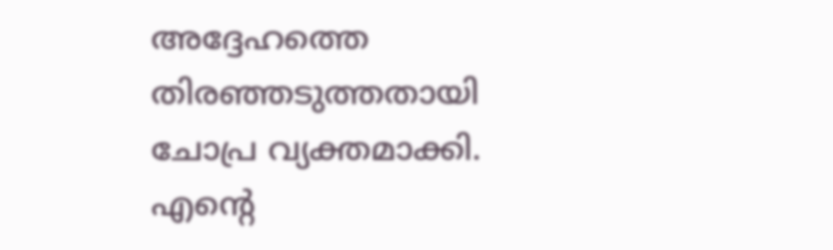അദ്ദേഹത്തെ തിരഞ്ഞടുത്തതായി ചോപ്ര വ്യക്തമാക്കി.
എന്റെ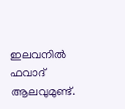ഇലവനില്‍ ഫവാദ് ആലവുമുണ്ട്.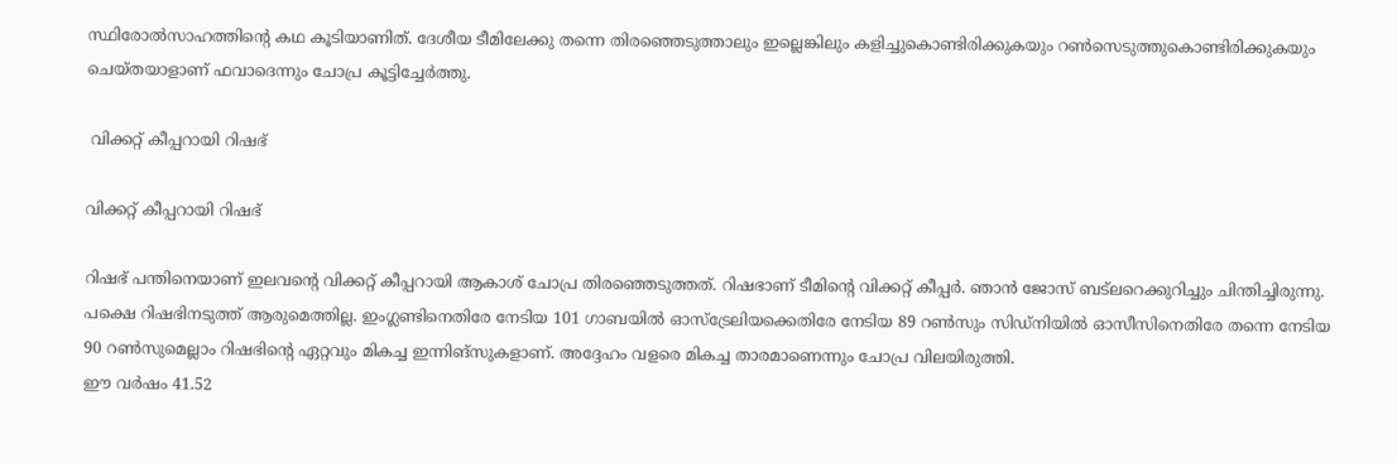സ്ഥിരോല്‍സാഹത്തിന്റെ കഥ കൂടിയാണിത്. ദേശീയ ടീമിലേക്കു തന്നെ തിരഞ്ഞെടുത്താലും ഇല്ലെങ്കിലും കളിച്ചുകൊണ്ടിരിക്കുകയും റണ്‍സെടുത്തുകൊണ്ടിരിക്കുകയും ചെയ്തയാളാണ് ഫവാദെന്നും ചോപ്ര കൂട്ടിച്ചേര്‍ത്തു.

 വിക്കറ്റ് കീപ്പറായി റിഷഭ്

വിക്കറ്റ് കീപ്പറായി റിഷഭ്

റിഷഭ് പന്തിനെയാണ് ഇലവന്റെ വിക്കറ്റ് കീപ്പറായി ആകാശ് ചോപ്ര തിരഞ്ഞെടുത്തത്. റിഷഭാണ് ടീമിന്റെ വിക്കറ്റ് കീപ്പര്‍. ഞാന്‍ ജോസ് ബട്‌ലറെക്കുറിച്ചും ചിന്തിച്ചിരുന്നു. പക്ഷെ റിഷഭിനടുത്ത് ആരുമെത്തില്ല. ഇംഗ്ലണ്ടിനെതിരേ നേടിയ 101 ഗാബയില്‍ ഓസ്‌ട്രേലിയക്കെതിരേ നേടിയ 89 റണ്‍സും സിഡ്‌നിയില്‍ ഓസീസിനെതിരേ തന്നെ നേടിയ 90 റണ്‍സുമെല്ലാം റിഷഭിന്റെ ഏറ്റവും മികച്ച ഇന്നിങ്‌സുകളാണ്. അദ്ദേഹം വളരെ മികച്ച താരമാണെന്നും ചോപ്ര വിലയിരുത്തി.
ഈ വര്‍ഷം 41.52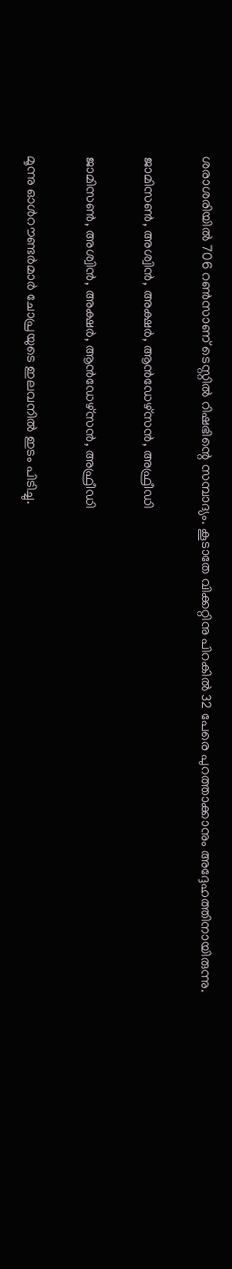ശരാശരിയില്‍ 706 റണ്‍സാണ് ടെസ്റ്റില്‍ റിഷഭിന്റെ സമ്പാദ്യം. കൂടാതേ വിക്കറ്റിനു പിറകില്‍ 32 പേരെ പുറത്താക്കാനും അദ്ദേഹത്തിനായിരുന്നു.

ജാമിസണ്‍, അശ്വിന്‍, അക്ഷര്‍, ആന്‍ഡേഴ്‌സന്‍, അഫ്രീഡി

ജാമിസണ്‍, അശ്വിന്‍, അക്ഷര്‍, ആന്‍ഡേഴ്‌സന്‍, അഫ്രീഡി

മൂന്നു ഓള്‍റൗണ്ടര്‍മാര്‍ ചോപ്രയുടെ ഇലവനില്‍ ഇടം പിടിച്ചു.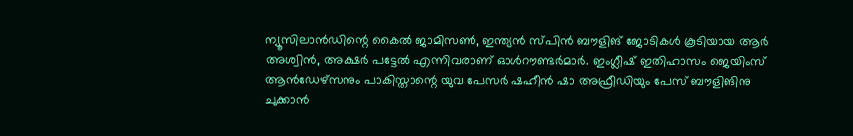ന്യൂസിലാന്‍ഡിന്റെ കൈല്‍ ജാമിസണ്‍, ഇന്ത്യന്‍ സ്പിന്‍ ബൗളിങ് ജോടികള്‍ കൂടിയായ ആര്‍ അശ്വിന്‍, അക്ഷര്‍ പട്ടേല്‍ എന്നിവരാണ് ഓള്‍റൗണ്ടര്‍മാര്‍. ഇംഗ്ലീഷ് ഇതിഹാസം ജെയിംസ് ആന്‍ഡേഴ്‌സനും പാകിസ്താന്റെ യുവ പേസര്‍ ഷഹീന്‍ ഷാ അഫ്രീഡിയും പേസ് ബൗളിങിനു ചുക്കാന്‍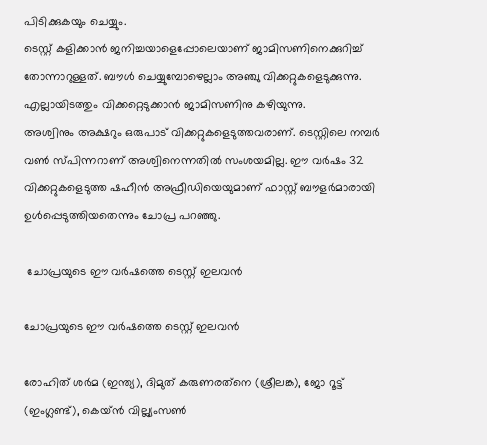പിടിക്കുകയും ചെയ്യും.
ടെസ്റ്റ് കളിക്കാന്‍ ജനിച്ചയാളെപ്പോലെയാണ് ജാമിസണിനെക്കുറിച്ച് തോന്നാറുള്ളത്. ബൗള്‍ ചെയ്യുമ്പോഴെല്ലാം അഞ്ചു വിക്കറ്റുകളെടുക്കുന്നു. എല്ലായിടത്തും വിക്കറ്റെടുക്കാന്‍ ജാമിസണിനു കഴിയുന്നു.
അശ്വിനും അക്ഷറും ഒരുപാട് വിക്കറ്റുകളെടുത്തവരാണ്. ടെസ്റ്റിലെ നമ്പര്‍ വണ്‍ സ്പിന്നറാണ് അശ്വിനെന്നതില്‍ സംശയമില്ല. ഈ വര്‍ഷം 32 വിക്കറ്റുകളെടുത്ത ഷഹീന്‍ അഫ്രീഡിയെയുമാണ് ഫാസ്റ്റ് ബൗളര്‍മാരായി ഉള്‍പ്പെടുത്തിയതെന്നും ചോപ്ര പറഞ്ഞു.

 ചോപ്രയുടെ ഈ വര്‍ഷത്തെ ടെസ്റ്റ് ഇലവന്‍

ചോപ്രയുടെ ഈ വര്‍ഷത്തെ ടെസ്റ്റ് ഇലവന്‍

രോഹിത് ശര്‍മ (ഇന്ത്യ), ദിമുത് കരുണരത്‌നെ (ശ്രീലങ്ക), ജോ റൂട്ട് (ഇംഗ്ലണ്ട്), കെയ്ന്‍ വില്ല്യംസണ്‍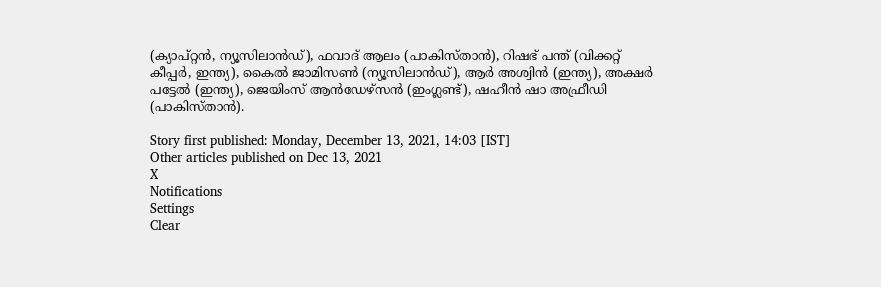(ക്യാപ്റ്റന്‍, ന്യൂസിലാന്‍ഡ്), ഫവാദ് ആലം (പാകിസ്താന്‍), റിഷഭ് പന്ത് (വിക്കറ്റ് കീപ്പര്‍, ഇന്ത്യ), കൈല്‍ ജാമിസണ്‍ (ന്യൂസിലാന്‍ഡ്), ആര്‍ അശ്വിന്‍ (ഇന്ത്യ), അക്ഷര്‍ പട്ടേല്‍ (ഇന്ത്യ), ജെയിംസ് ആന്‍ഡേഴ്‌സന്‍ (ഇംഗ്ലണ്ട്), ഷഹീന്‍ ഷാ അഫ്രീഡി (പാകിസ്താന്‍).

Story first published: Monday, December 13, 2021, 14:03 [IST]
Other articles published on Dec 13, 2021
X
Notifications
Settings
Clear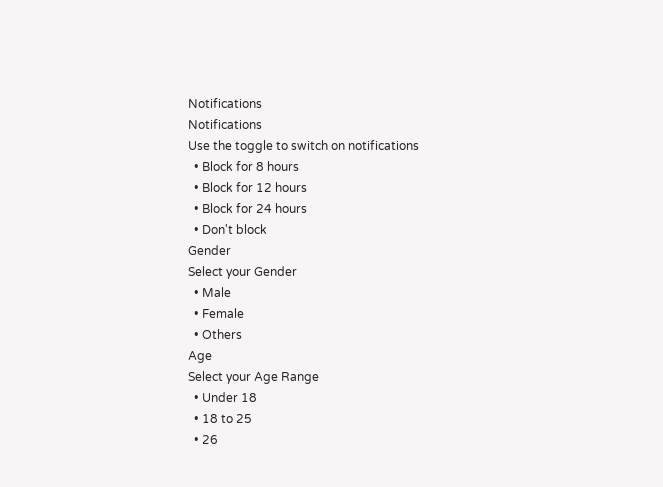Notifications
Notifications
Use the toggle to switch on notifications
  • Block for 8 hours
  • Block for 12 hours
  • Block for 24 hours
  • Don't block
Gender
Select your Gender
  • Male
  • Female
  • Others
Age
Select your Age Range
  • Under 18
  • 18 to 25
  • 26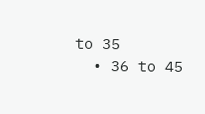to 35
  • 36 to 45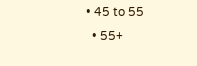• 45 to 55
  • 55+